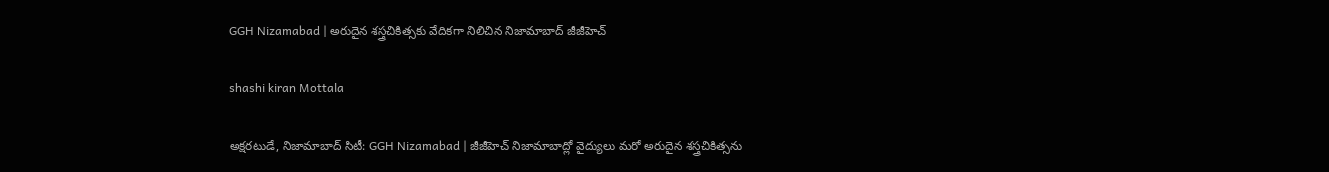GGH Nizamabad | అరుదైన శస్త్రచికిత్సకు వేదికగా నిలిచిన నిజామాబాద్ జీజీహెచ్

shashi kiran Mottala

అక్షరటుడే, నిజామాబాద్ సిటీ: GGH Nizamabad | జీజీహెచ్ నిజామాబాద్లో వైద్యులు మరో అరుదైన శస్త్రచికిత్సను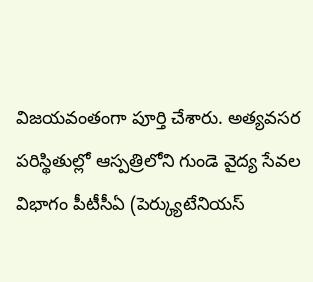విజయవంతంగా పూర్తి చేశారు. అత్యవసర పరిస్థితుల్లో ఆస్పత్రిలోని గుండె వైద్య సేవల విభాగం పీటీసీఏ (పెర్క్యుటేనియస్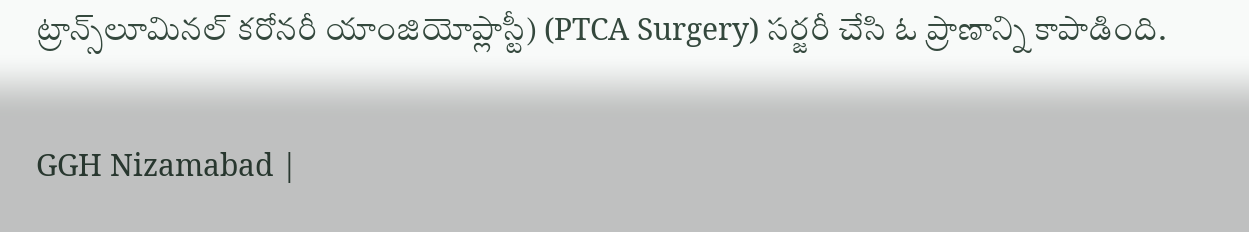ట్రాన్స్‌లూమినల్ కరోనరీ యాంజియోప్లాస్టీ) (PTCA Surgery) సర్జరీ చేసి ఓ ప్రాణాన్ని కాపాడింది.

GGH Nizamabad |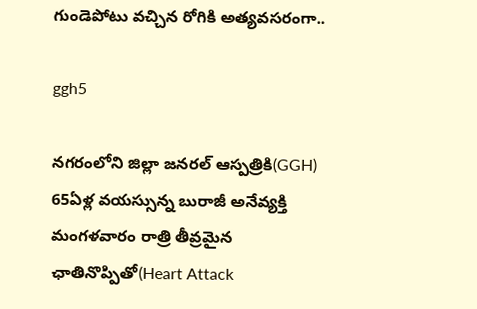గుండెపోటు వచ్చిన రోగికి అత్యవసరంగా..

ggh5

నగరంలోని జిల్లా జనరల్ ఆస్పత్రికి(GGH) 65ఏళ్ల వయస్సున్న బురాజీ అనేవ్యక్తి మంగళవారం రాత్రి తీవ్రమైన ఛాతినొప్పితో(Heart Attack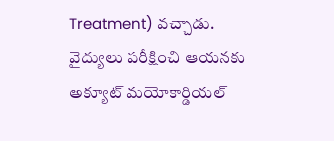Treatment) వచ్చాడు. వైద్యులు పరీక్షించి ఆయనకు అక్యూట్ మయోకార్డియల్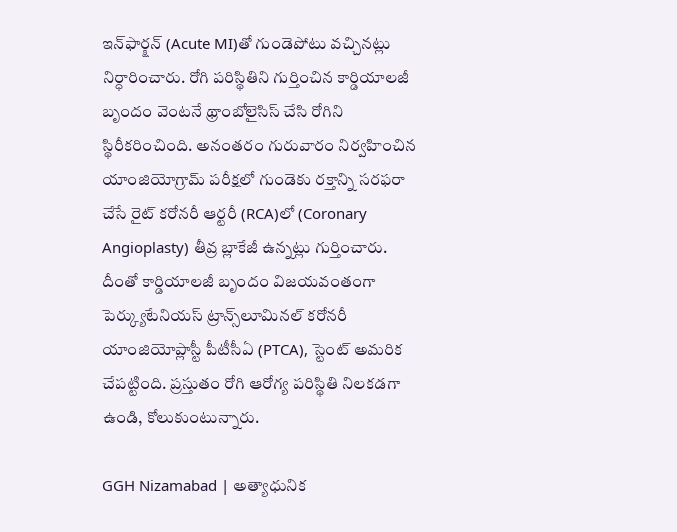ఇన్‌ఫార్క్షన్ (Acute MI)తో గుండెపోటు వచ్చినట్లు నిర్ధారించారు. రోగి పరిస్థితిని గుర్తించిన కార్డియాలజీ బృందం వెంటనే థ్రాంబోలైసిస్ చేసి రోగిని స్థిరీకరించింది. అనంతరం గురువారం నిర్వహించిన యాంజియోగ్రామ్ పరీక్షలో గుండెకు రక్తాన్ని సరఫరా చేసే రైట్ కరోనరీ ఆర్టరీ (RCA)లో (Coronary Angioplasty) తీవ్ర బ్లాకేజీ ఉన్నట్లు గుర్తించారు. దీంతో కార్డియాలజీ బృందం విజయవంతంగా పెర్క్యుటేనియస్ ట్రాన్స్‌లూమినల్ కరోనరీ యాంజియోప్లాస్టీ పీటీసీఏ (PTCA), స్టెంట్ అమరిక చేపట్టింది. ప్రస్తుతం రోగి ఆరోగ్య పరిస్థితి నిలకడగా ఉండి, కోలుకుంటున్నారు.

GGH Nizamabad | అత్యాధునిక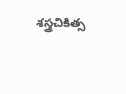శస్త్రచికిత్స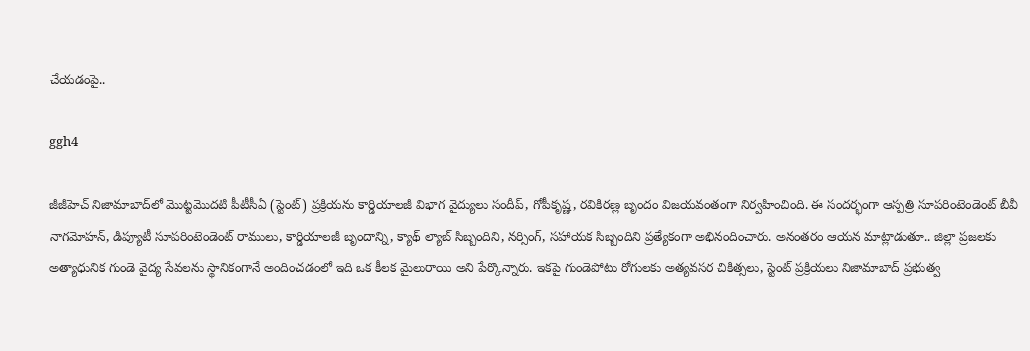చేయడంపై..

ggh4

జీజీహెచ్ నిజామాబాద్‌లో మొట్టమొదటి పీటీసీఏ (స్టెంట్) ప్రక్రియను కార్డియాలజీ విభాగ వైద్యులు సందీప్, గోపీకృష్ణ, రవికిరణ్ల బృందం విజయవంతంగా నిర్వహించింది. ఈ సందర్భంగా ఆస్పత్రి సూపరింటెండెంట్ బీవీ నాగమోహన్, డిప్యూటీ సూపరింటెండెంట్ రాములు, కార్డియాలజీ బృందాన్ని, క్యాథ్ ల్యాబ్ సిబ్బందిని, నర్సింగ్, సహాయక సిబ్బందిని ప్రత్యేకంగా అభినందించారు. అనంతరం ఆయన మాట్లాడుతూ.. జిల్లా ప్రజలకు అత్యాధునిక గుండె వైద్య సేవలను స్థానికంగానే అందించడంలో ఇది ఒక కీలక మైలురాయి అని పేర్కొన్నారు. ఇకపై గుండెపోటు రోగులకు అత్యవసర చికిత్సలు, స్టెంట్ ప్రక్రియలు నిజామాబాద్ ప్రభుత్వ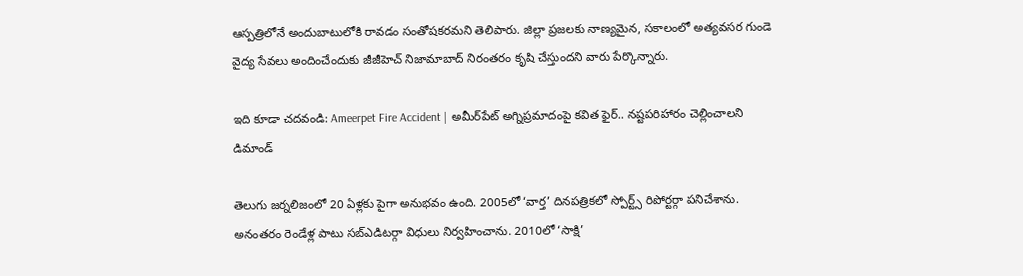ఆస్పత్రిలోనే అందుబాటులోకి రావడం సంతోషకరమని తెలిపారు. జిల్లా ప్రజలకు నాణ్యమైన, సకాలంలో అత్యవసర గుండె వైద్య సేవలు అందించేందుకు జీజీహెచ్ నిజామాబాద్ నిరంతరం కృషి చేస్తుందని వారు పేర్కొన్నారు.

ఇది కూడా చదవండి: Ameerpet Fire Accident | అమీర్‌పేట్ అగ్నిప్రమాదంపై కవిత ఫైర్.. నష్టపరిహారం చెల్లించాలని డిమాండ్

తెలుగు జర్నలిజంలో 20 ఏళ్లకు పైగా అనుభవం ఉంది. 2005లో ‘వార్త’ దినపత్రికలో స్పోర్ట్స్ రిపోర్టర్గా పనిచేశాను. అనంతరం రెండేళ్ల పాటు సబ్ఎడిటర్గా విధులు నిర్వహించాను. 2010లో ‘సాక్షి’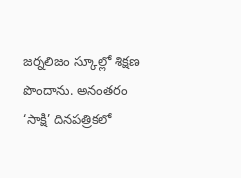జర్నలిజం స్కూల్లో శిక్షణ పొందాను. అనంతరం ‘సాక్షి’ దినపత్రికలో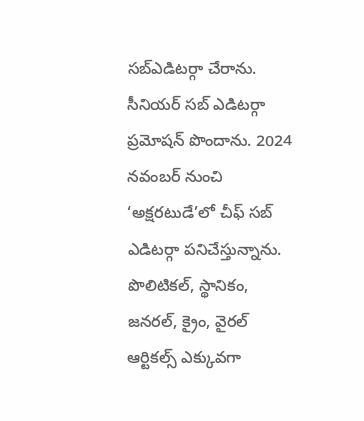సబ్ఎడిటర్గా చేరాను. సీనియర్ సబ్ ఎడిటర్గా ప్రమోషన్ పొందాను. 2024 నవంబర్ నుంచి ‘అక్షరటుడే’లో చీఫ్ సబ్ ఎడిటర్గా పనిచేస్తున్నాను. పొలిటికల్, స్థానికం, జనరల్, క్రైం, వైరల్ ఆర్టికల్స్ ఎక్కువగా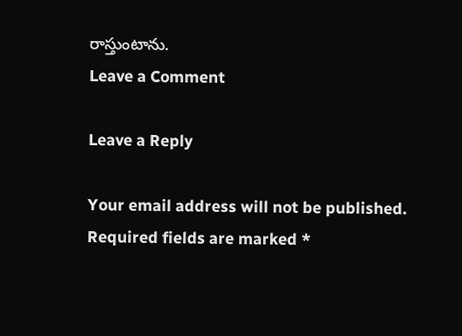రాస్తుంటాను.
Leave a Comment

Leave a Reply

Your email address will not be published. Required fields are marked *